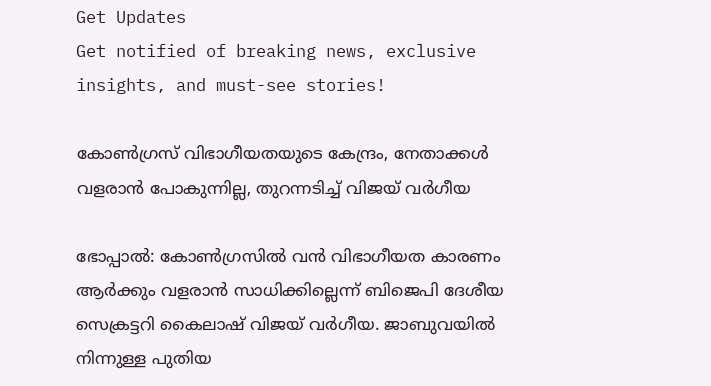Get Updates
Get notified of breaking news, exclusive insights, and must-see stories!

കോണ്‍ഗ്രസ് വിഭാഗീയതയുടെ കേന്ദ്രം, നേതാക്കള്‍ വളരാന്‍ പോകുന്നില്ല, തുറന്നടിച്ച് വിജയ് വര്‍ഗീയ

ഭോപ്പാല്‍: കോണ്‍ഗ്രസില്‍ വന്‍ വിഭാഗീയത കാരണം ആര്‍ക്കും വളരാന്‍ സാധിക്കില്ലെന്ന് ബിജെപി ദേശീയ സെക്രട്ടറി കൈലാഷ് വിജയ് വര്‍ഗീയ. ജാബുവയില്‍ നിന്നുള്ള പുതിയ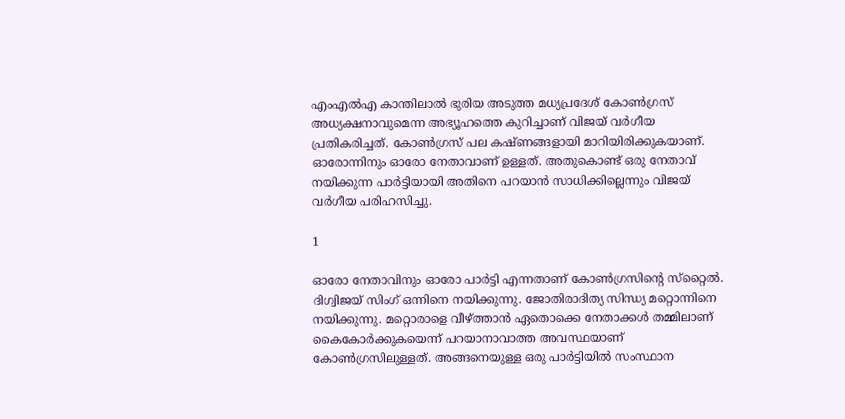എംഎല്‍എ കാന്തിലാല്‍ ഭുരിയ അടുത്ത മധ്യപ്രദേശ് കോണ്‍ഗ്രസ് അധ്യക്ഷനാവുമെന്ന അഭ്യൂഹത്തെ കുറിച്ചാണ് വിജയ് വര്‍ഗീയ പ്രതികരിച്ചത്. കോണ്‍ഗ്രസ് പല കഷ്ണങ്ങളായി മാറിയിരിക്കുകയാണ്. ഓരോന്നിനും ഓരോ നേതാവാണ് ഉള്ളത്. അതുകൊണ്ട് ഒരു നേതാവ് നയിക്കുന്ന പാര്‍ട്ടിയായി അതിനെ പറയാന്‍ സാധിക്കില്ലെന്നും വിജയ് വര്‍ഗീയ പരിഹസിച്ചു.

1

ഓരോ നേതാവിനും ഓരോ പാര്‍ട്ടി എന്നതാണ് കോണ്‍ഗ്രസിന്റെ സ്‌റ്റൈല്‍. ദിഗ്വിജയ് സിംഗ് ഒന്നിനെ നയിക്കുന്നു. ജോതിരാദിത്യ സിന്ധ്യ മറ്റൊന്നിനെ നയിക്കുന്നു. മറ്റൊരാളെ വീഴ്ത്താന്‍ ഏതൊക്കെ നേതാക്കള്‍ തമ്മിലാണ് കൈകോര്‍ക്കുകയെന്ന് പറയാനാവാത്ത അവസ്ഥയാണ് കോണ്‍ഗ്രസിലുള്ളത്. അങ്ങനെയുള്ള ഒരു പാര്‍ട്ടിയില്‍ സംസ്ഥാന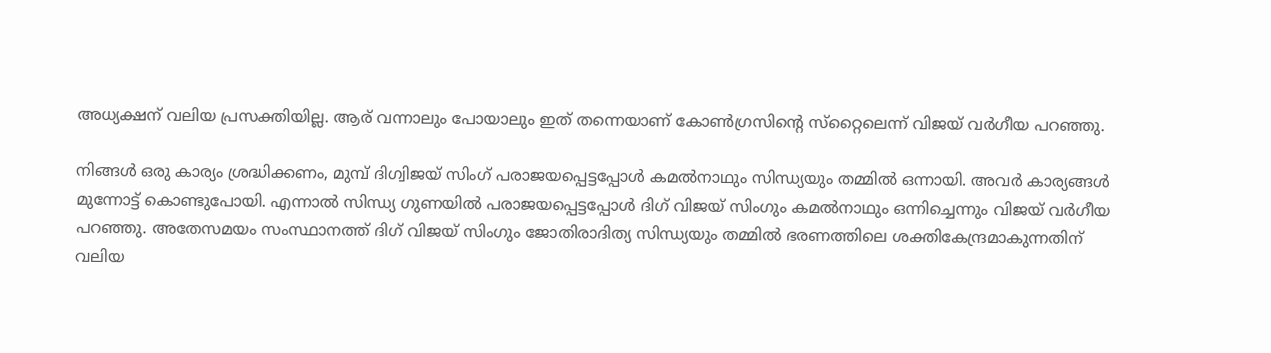അധ്യക്ഷന് വലിയ പ്രസക്തിയില്ല. ആര് വന്നാലും പോയാലും ഇത് തന്നെയാണ് കോണ്‍ഗ്രസിന്റെ സ്‌റ്റൈലെന്ന് വിജയ് വര്‍ഗീയ പറഞ്ഞു.

നിങ്ങള്‍ ഒരു കാര്യം ശ്രദ്ധിക്കണം, മുമ്പ് ദിഗ്വിജയ് സിംഗ് പരാജയപ്പെട്ടപ്പോള്‍ കമല്‍നാഥും സിന്ധ്യയും തമ്മില്‍ ഒന്നായി. അവര്‍ കാര്യങ്ങള്‍ മുന്നോട്ട് കൊണ്ടുപോയി. എന്നാല്‍ സിന്ധ്യ ഗുണയില്‍ പരാജയപ്പെട്ടപ്പോള്‍ ദിഗ് വിജയ് സിംഗും കമല്‍നാഥും ഒന്നിച്ചെന്നും വിജയ് വര്‍ഗീയ പറഞ്ഞു. അതേസമയം സംസ്ഥാനത്ത് ദിഗ് വിജയ് സിംഗും ജോതിരാദിത്യ സിന്ധ്യയും തമ്മില്‍ ഭരണത്തിലെ ശക്തികേന്ദ്രമാകുന്നതിന് വലിയ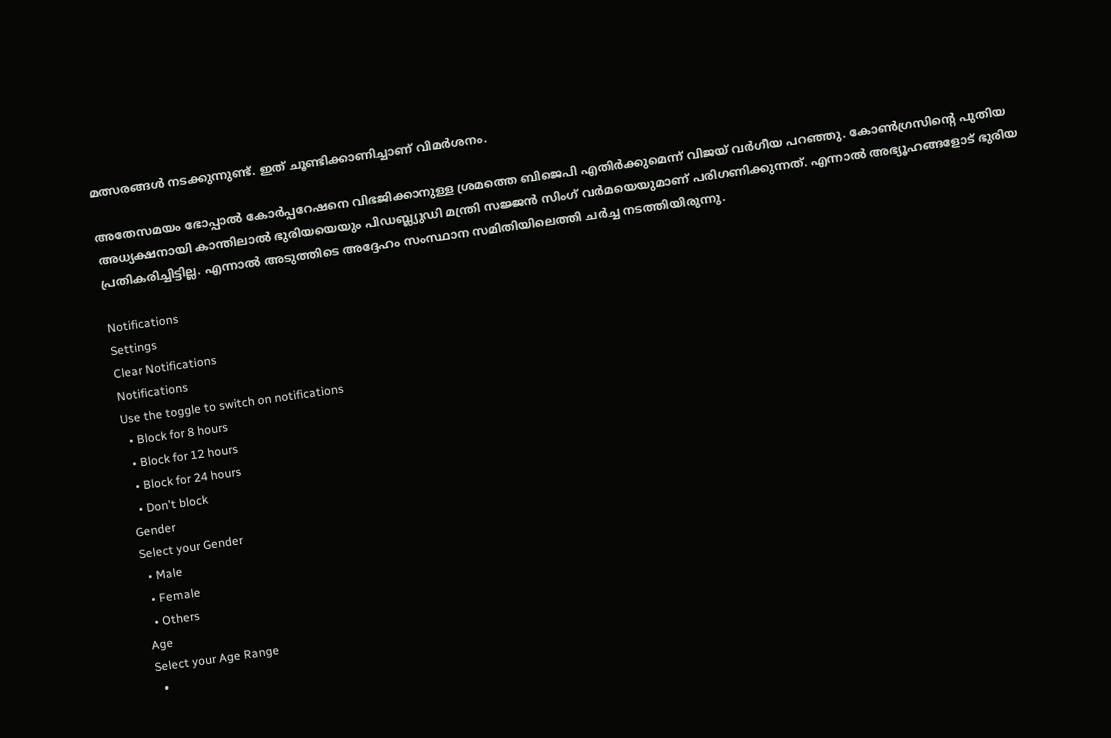മത്സരങ്ങള്‍ നടക്കുന്നുണ്ട്. ഇത് ചൂണ്ടിക്കാണിച്ചാണ് വിമര്‍ശനം.

അതേസമയം ഭോപ്പാല്‍ കോര്‍പ്പറേഷനെ വിഭജിക്കാനുള്ള ശ്രമത്തെ ബിജെപി എതിര്‍ക്കുമെന്ന് വിജയ് വര്‍ഗീയ പറഞ്ഞു. കോണ്‍ഗ്രസിന്റെ പുതിയ അധ്യക്ഷനായി കാന്തിലാല്‍ ഭുരിയയെയും പിഡബ്ല്യുഡി മന്ത്രി സജ്ജന്‍ സിംഗ് വര്‍മയെയുമാണ് പരിഗണിക്കുന്നത്. എന്നാല്‍ അഭ്യൂഹങ്ങളോട് ഭുരിയ പ്രതികരിച്ചിട്ടില്ല. എന്നാല്‍ അടുത്തിടെ അദ്ദേഹം സംസ്ഥാന സമിതിയിലെത്തി ചര്‍ച്ച നടത്തിയിരുന്നു.

Notifications
Settings
Clear Notifications
Notifications
Use the toggle to switch on notifications
  • Block for 8 hours
  • Block for 12 hours
  • Block for 24 hours
  • Don't block
Gender
Select your Gender
  • Male
  • Female
  • Others
Age
Select your Age Range
  •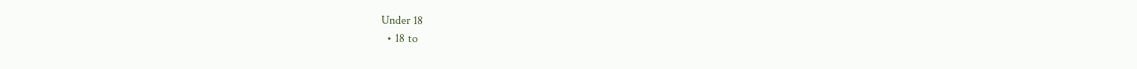Under 18
  • 18 to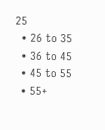25
  • 26 to 35
  • 36 to 45
  • 45 to 55
  • 55+